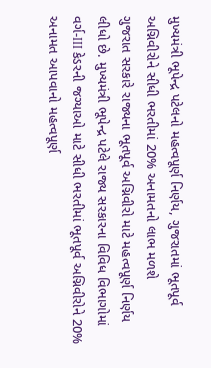મુખ્યમંત્રી ભૂપેન્દ્ર પટેલનો મહત્વપૂર્ણ નિર્ણય, ગુજરાતમાં ભૂતપૂર્વ અગ્નિવીરોને સીધી ભરતીમાં 20% અનામતનો લાભ મળશે
ગુજરાત સરકારે રાજ્યના ભૂતપૂર્વ અગ્નિવીરો માટે મહત્વપૂર્ણ નિર્ણય લીધો છે. મુખ્યમંત્રી ભૂપેન્દ્ર પટેલે રાજ્ય સરકારના વિવિધ વિભાગોમાં વર્ગ-III કેડરની જગ્યાઓ માટે સીધી ભરતીમાં ભૂતપૂર્વ અગ્નિવીરોને 20% અનામત આપવાનો મહત્વપૂર્ણ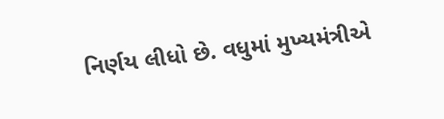નિર્ણય લીધો છે. વધુમાં મુખ્યમંત્રીએ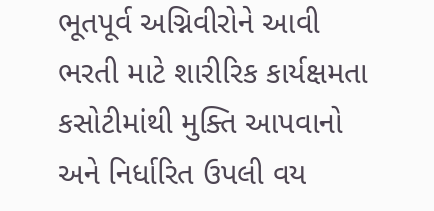ભૂતપૂર્વ અગ્નિવીરોને આવી ભરતી માટે શારીરિક કાર્યક્ષમતા કસોટીમાંથી મુક્તિ આપવાનો અને નિર્ધારિત ઉપલી વય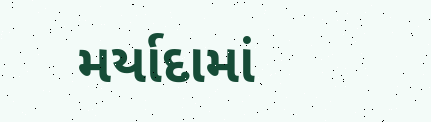મર્યાદામાં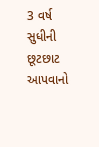3 વર્ષ સુધીની છૂટછાટ આપવાનો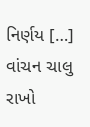નિર્ણય […]
વાંચન ચાલુ રાખો